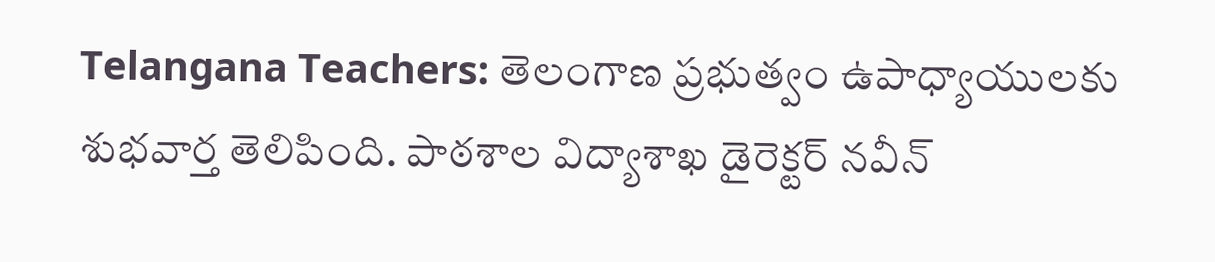Telangana Teachers: తెలంగాణ ప్రభుత్వం ఉపాధ్యాయులకు శుభవార్త తెలిపింది. పాఠశాల విద్యాశాఖ డైరెక్టర్ నవీన్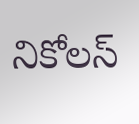నికోలస్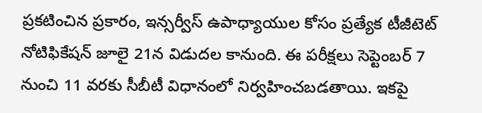ప్రకటించిన ప్రకారం, ఇన్సర్వీస్ ఉపాధ్యాయుల కోసం ప్రత్యేక టీజీటెట్ నోటిఫికేషన్ జూలై 21న విడుదల కానుంది. ఈ పరీక్షలు సెప్టెంబర్ 7 నుంచి 11 వరకు సీబీటీ విధానంలో నిర్వహించబడతాయి. ఇకపై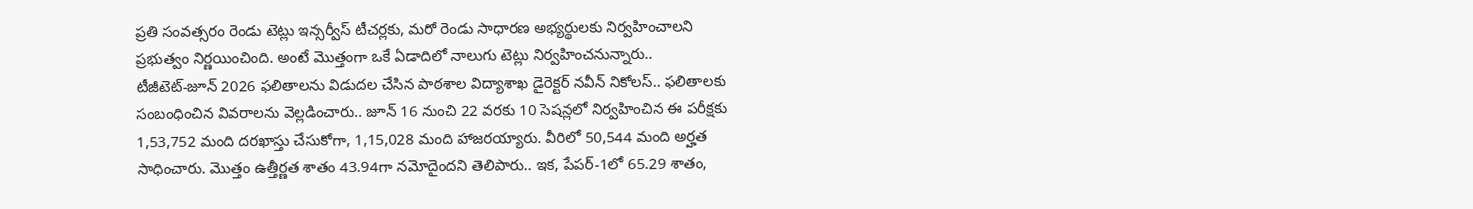ప్రతి సంవత్సరం రెండు టెట్లు ఇన్సర్వీస్ టీచర్లకు, మరో రెండు సాధారణ అభ్యర్థులకు నిర్వహించాలని ప్రభుత్వం నిర్ణయించింది. అంటే మొత్తంగా ఒకే ఏడాదిలో నాలుగు టెట్లు నిర్వహించనున్నారు..
టీజీటెట్-జూన్ 2026 ఫలితాలను విడుదల చేసిన పాఠశాల విద్యాశాఖ డైరెక్టర్ నవీన్ నికోలస్.. ఫలితాలకు సంబంధించిన వివరాలను వెల్లడించారు.. జూన్ 16 నుంచి 22 వరకు 10 సెషన్లలో నిర్వహించిన ఈ పరీక్షకు 1,53,752 మంది దరఖాస్తు చేసుకోగా, 1,15,028 మంది హాజరయ్యారు. వీరిలో 50,544 మంది అర్హత సాధించారు. మొత్తం ఉత్తీర్ణత శాతం 43.94గా నమోదైందని తెలిపారు.. ఇక, పేపర్-1లో 65.29 శాతం,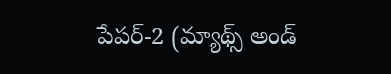పేపర్-2 (మ్యాథ్స్ అండ్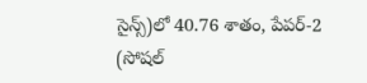సైన్స్)లో 40.76 శాతం, పేపర్-2 (సోషల్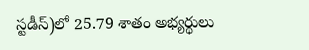స్టడీస్)లో 25.79 శాతం అభ్యర్థులు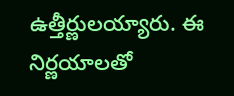ఉత్తీర్ణులయ్యారు. ఈ నిర్ణయాలతో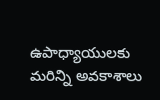ఉపాధ్యాయులకు మరిన్ని అవకాశాలు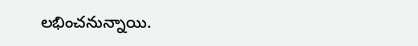లభించనున్నాయి.